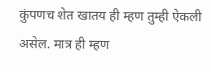कुंपणच शेत खातय ही म्हण तुम्ही ऐकली असेल. मात्र ही म्हण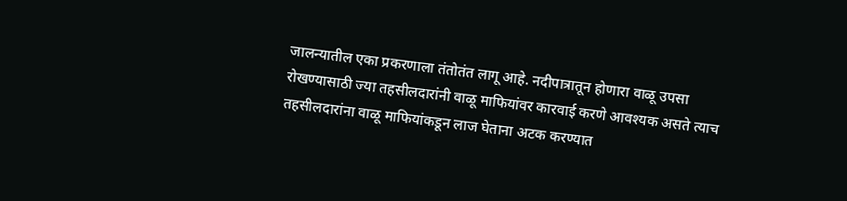जालन्यातील एका प्रकरणाला तंतोतंत लागू आहे. नदीपात्रातून होणारा वाळू उपसा रोखण्यासाठी ज्या तहसीलदारांनी वाळू माफियांवर कारवाई करणे आवश्यक असते त्याच तहसीलदारांना वाळू माफियांकडून लाज घेताना अटक करण्यात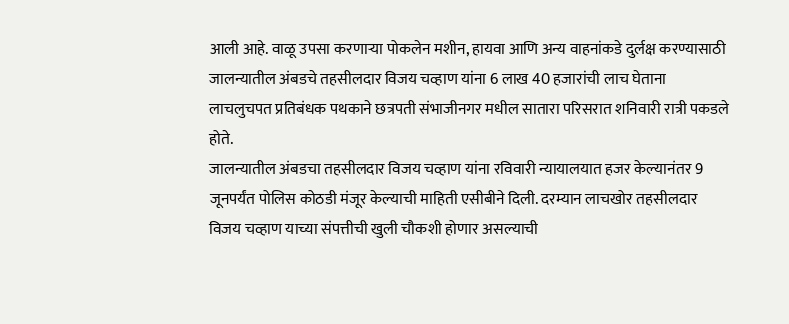आली आहे. वाळू उपसा करणाऱ्या पोकलेन मशीन, हायवा आणि अन्य वाहनांकडे दुर्लक्ष करण्यासाठी जालन्यातील अंबडचे तहसीलदार विजय चव्हाण यांना 6 लाख 40 हजारांची लाच घेताना लाचलुचपत प्रतिबंधक पथकाने छत्रपती संभाजीनगर मधील सातारा परिसरात शनिवारी रात्री पकडले होते.
जालन्यातील अंबडचा तहसीलदार विजय चव्हाण यांना रविवारी न्यायालयात हजर केल्यानंतर 9 जूनपर्यंत पोलिस कोठडी मंजूर केल्याची माहिती एसीबीने दिली. दरम्यान लाचखोर तहसीलदार विजय चव्हाण याच्या संपत्तीची खुली चौकशी होणार असल्याची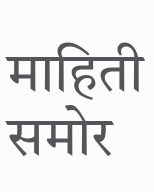माहिती समोर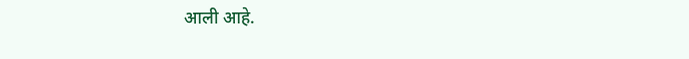आली आहे.